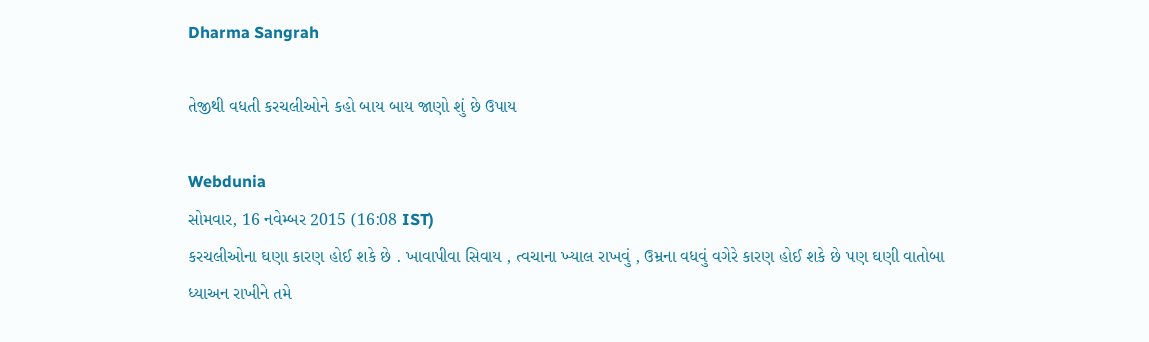Dharma Sangrah

તેજીથી વધતી કરચલીઓને કહો બાય બાય જાણો શું છે ઉપાય

Webdunia
સોમવાર, 16 નવેમ્બર 2015 (16:08 IST)
કરચલીઓના ઘણા કારણ હોઈ શકે છે . ખાવાપીવા સિવાય , ત્વચાના ખ્યાલ રાખવું , ઉમ્રના વધવું વગેરે કારણ હોઈ શકે છે પણ ઘણી વાતોબા ધ્યાઅન રાખીને તમે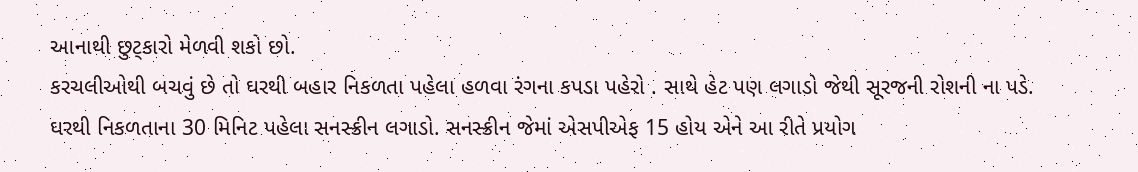આનાથી છુટ્કારો મેળવી શકો છો.
કરચલીઓથી બચવું છે તો ઘરથી બહાર નિકળતા પહેલા હળવા રંગના કપડા પહેરો . સાથે હેટ પણ લગાડો જેથી સૂરજની રોશની ના પડે.
ઘરથી નિકળતાના 30 મિનિટ પહેલા સનસ્ક્રીન લગાડો. સનસ્ક્રીન જેમાં એસપીએફ 15 હોય એને આ રીતે પ્રયોગ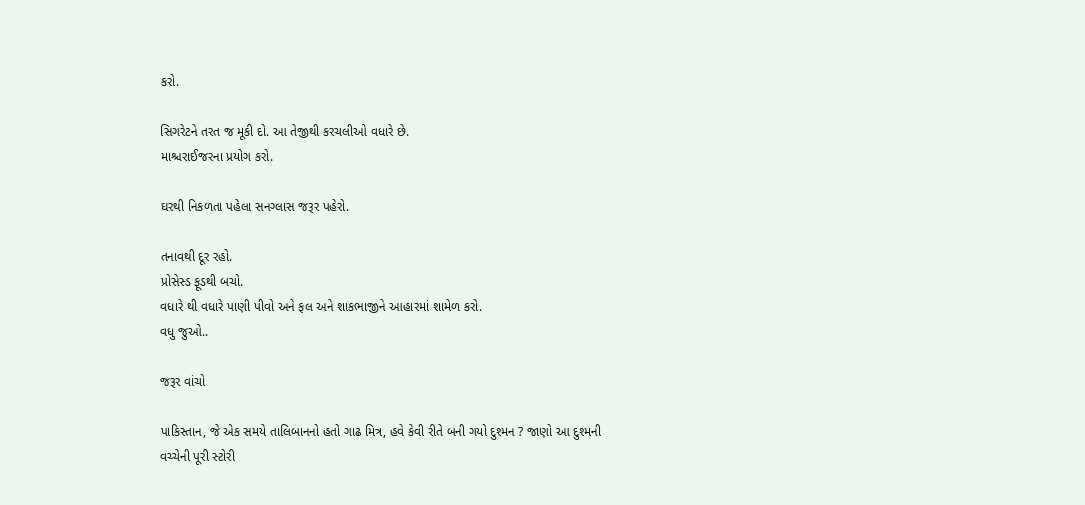કરો.

સિગરેટને તરત જ મૂકી દો. આ તેજીથી કરચલીઓ વધારે છે.
માશ્ચરાઈજરના પ્રયોગ કરો.

ઘરથી નિકળતા પહેલા સનગ્લાસ જરૂર પહેરો.

તનાવથી દૂર રહો.
પ્રોસેસ્ડ ફૂડથી બચો.
વધારે થી વધારે પાણી પીવો અને ફલ અને શાકભાજીને આહારમાં શામેળ કરો.
વધુ જુઓ..

જરૂર વાંચો

પાકિસ્તાન, જે એક સમયે તાલિબાનનો હતો ગાઢ મિત્ર, હવે કેવી રીતે બની ગયો દુશ્મન ? જાણો આ દુશ્મની વચ્ચેની પૂરી સ્ટોરી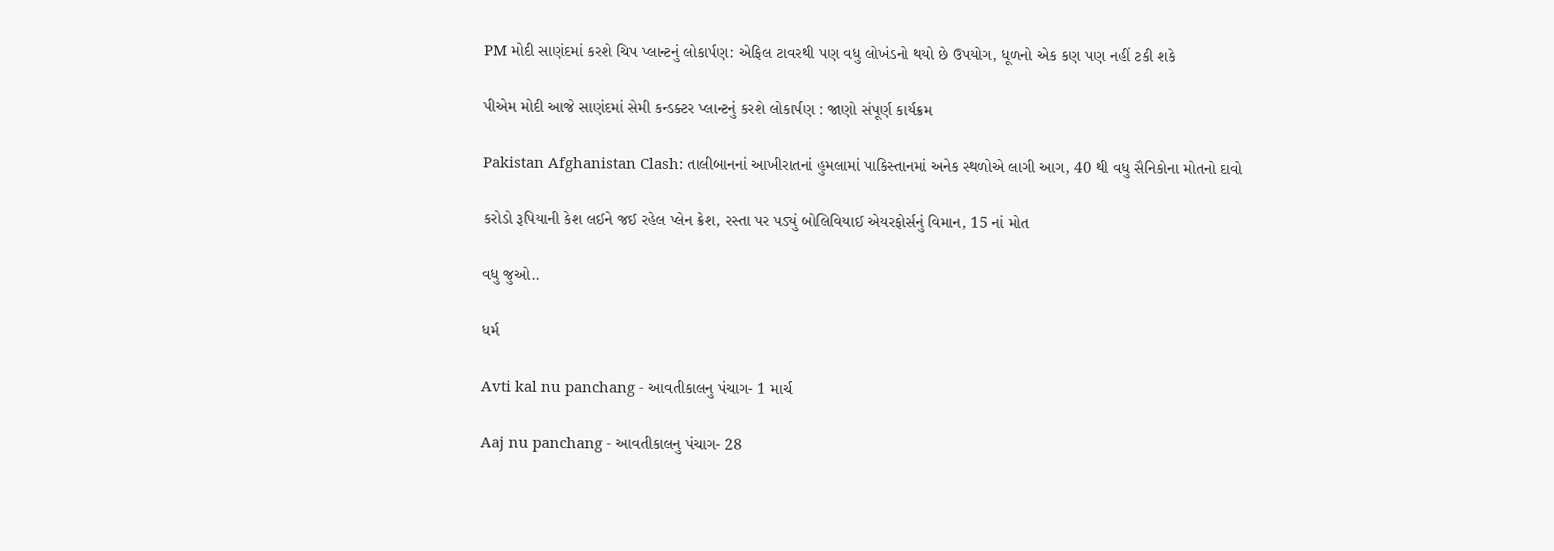PM મોદી સાણંદમાં કરશે ચિપ પ્લાન્ટનું લોકાર્પણ: એફિલ ટાવરથી પણ વધુ લોખંડનો થયો છે ઉપયોગ, ધૂળનો એક કણ પણ નહીં ટકી શકે

પીએમ મોદી આજે સાણંદમાં સેમી કન્ડક્ટર પ્લાન્ટનું કરશે લોકાર્પણ : જાણો સંપૂર્ણ કાર્યક્રમ

Pakistan Afghanistan Clash: તાલીબાનનાં આખીરાતનાં હુમલામાં પાકિસ્તાનમાં અનેક સ્થળોએ લાગી આગ, 40 થી વધુ સૈનિકોના મોતનો દાવો

કરોડો રૂપિયાની કેશ લઈને જઈ રહેલ પ્લેન ક્રેશ, રસ્તા પર પડ્યું બોલિવિયાઈ એયરફોર્સનું વિમાન, 15 નાં મોત

વધુ જુઓ..

ધર્મ

Avti kal nu panchang - આવતીકાલનુ પંચાગ- 1 માર્ચ

Aaj nu panchang - આવતીકાલનુ પંચાગ- 28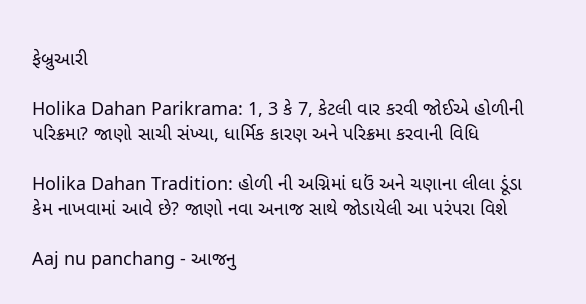ફેબ્રુઆરી

Holika Dahan Parikrama: 1, 3 કે 7, કેટલી વાર કરવી જોઈએ હોળીની પરિક્રમા? જાણો સાચી સંખ્યા, ધાર્મિક કારણ અને પરિક્રમા કરવાની વિધિ

Holika Dahan Tradition: હોળી ની અગ્નિમાં ઘઉં અને ચણાના લીલા ડૂંડા કેમ નાખવામાં આવે છે? જાણો નવા અનાજ સાથે જોડાયેલી આ પરંપરા વિશે

Aaj nu panchang - આજનુ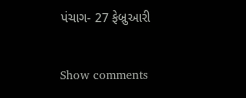પંચાગ- 27 ફેબ્રુઆરી

Show comments